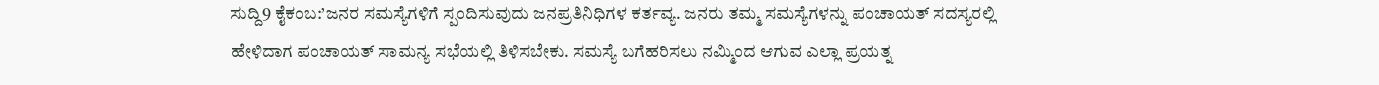ಸುದ್ದಿ9 ಕೈಕಂಬ:’ಜನರ ಸಮಸ್ಯೆಗಳಿಗೆ ಸ್ಪಂದಿಸುವುದು ಜನಪ್ರತಿನಿಧಿಗಳ ಕರ್ತವ್ಯ. ಜನರು ತಮ್ಮ ಸಮಸ್ಯೆಗಳನ್ನು ಪಂಚಾಯತ್ ಸದಸ್ಯರಲ್ಲಿ ಹೇಳಿದಾಗ ಪಂಚಾಯತ್ ಸಾಮನ್ಯ ಸಭೆಯಲ್ಲಿ ತಿಳಿಸಬೇಕು. ಸಮಸ್ಯೆ ಬಗೆಹರಿಸಲು ನಮ್ಮಿಂದ ಆಗುವ ಎಲ್ಲಾ ಪ್ರಯತ್ನ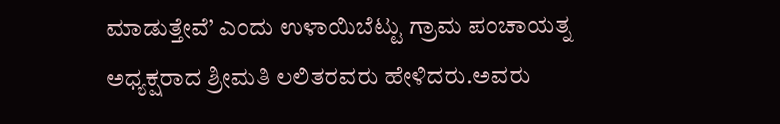ಮಾಡುತ್ತೇವೆ’ ಎಂದು ಉಳಾಯಿಬೆಟ್ಟು ಗ್ರಾಮ ಪಂಚಾಯತ್ನ ಅಧ್ಯಕ್ಷರಾದ ಶ್ರೀಮತಿ ಲಲಿತರವರು ಹೇಳಿದರು.ಅವರು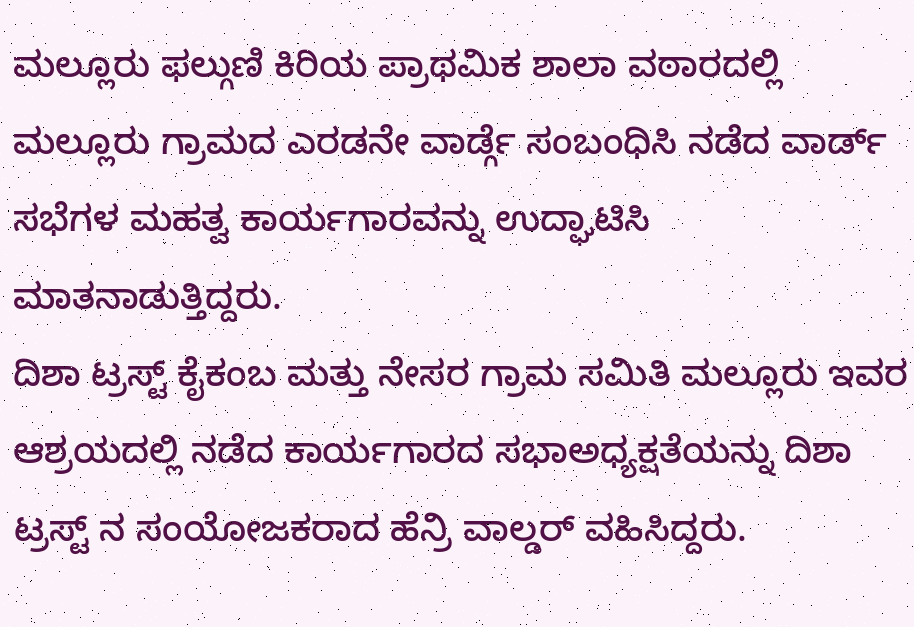ಮಲ್ಲೂರು ಫಲ್ಗುಣಿ ಕಿರಿಯ ಪ್ರಾಥಮಿಕ ಶಾಲಾ ವಠಾರದಲ್ಲಿ ಮಲ್ಲೂರು ಗ್ರಾಮದ ಎರಡನೇ ವಾರ್ಡ್ಗೆ ಸಂಬಂಧಿಸಿ ನಡೆದ ವಾರ್ಡ್ ಸಭೆಗಳ ಮಹತ್ವ ಕಾರ್ಯಗಾರವನ್ನು ಉದ್ಘಾಟಿಸಿ ಮಾತನಾಡುತ್ತಿದ್ದರು.
ದಿಶಾ ಟ್ರಸ್ಟ್ ಕೈಕಂಬ ಮತ್ತು ನೇಸರ ಗ್ರಾಮ ಸಮಿತಿ ಮಲ್ಲೂರು ಇವರ ಆಶ್ರಯದಲ್ಲಿ ನಡೆದ ಕಾರ್ಯಗಾರದ ಸಭಾಅಧ್ಯಕ್ಷತೆಯನ್ನು ದಿಶಾ ಟ್ರಸ್ಟ್ ನ ಸಂಯೋಜಕರಾದ ಹೆನ್ರಿ ವಾಲ್ಡರ್ ವಹಿಸಿದ್ದರು.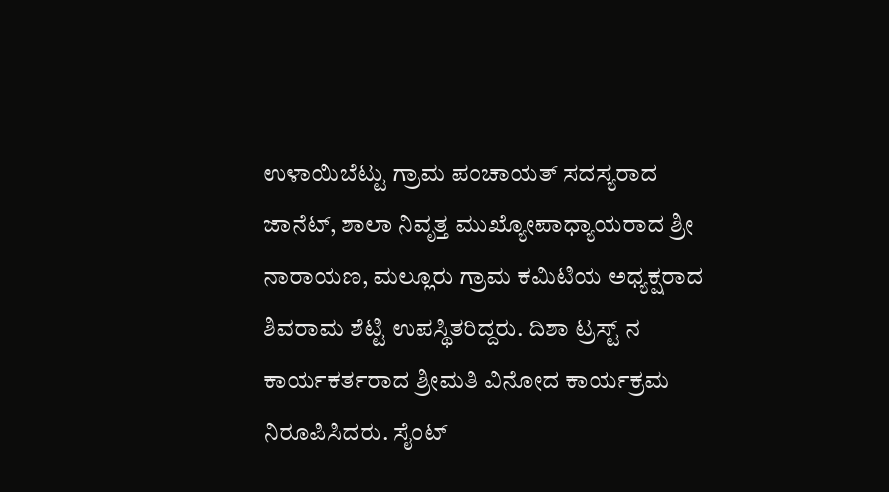ಉಳಾಯಿಬೆಟ್ಟು ಗ್ರಾಮ ಪಂಚಾಯತ್ ಸದಸ್ಯರಾದ ಜಾನೆಟ್, ಶಾಲಾ ನಿವೃತ್ತ ಮುಖ್ಯೋಪಾಧ್ಯಾಯರಾದ ಶ್ರೀ ನಾರಾಯಣ, ಮಲ್ಲೂರು ಗ್ರಾಮ ಕಮಿಟಿಯ ಅಧ್ಯಕ್ಷರಾದ ಶಿವರಾಮ ಶೆಟ್ಟಿ ಉಪಸ್ಥಿತರಿದ್ದರು. ದಿಶಾ ಟ್ರಸ್ಟ್ ನ ಕಾರ್ಯಕರ್ತರಾದ ಶ್ರೀಮತಿ ವಿನೋದ ಕಾರ್ಯಕ್ರಮ ನಿರೂಪಿಸಿದರು. ಸೈಂಟ್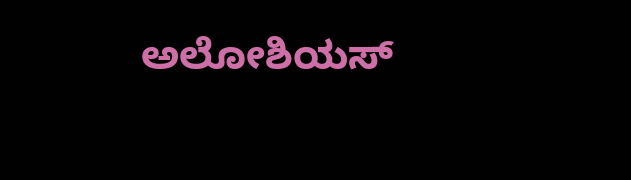ಅಲೋಶಿಯಸ್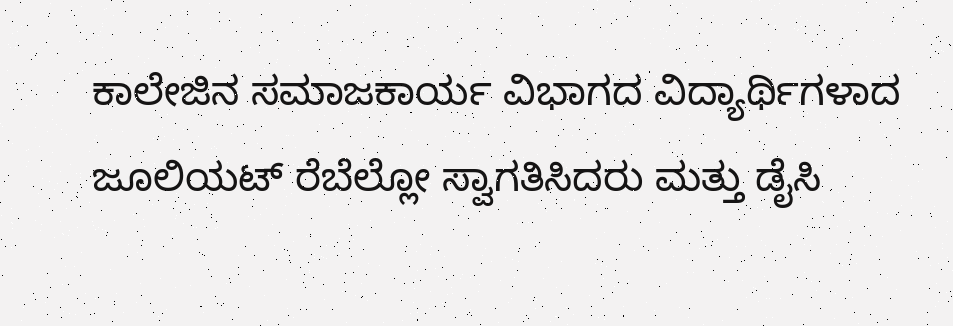ಕಾಲೇಜಿನ ಸಮಾಜಕಾರ್ಯ ವಿಭಾಗದ ವಿದ್ಯಾರ್ಥಿಗಳಾದ ಜೂಲಿಯಟ್ ರೆಬೆಲ್ಲೋ ಸ್ವಾಗತಿಸಿದರು ಮತ್ತು ಡೈಸಿ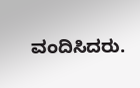ವಂದಿಸಿದರು.